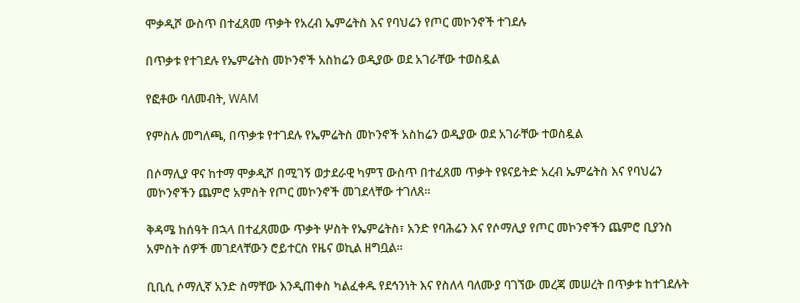ሞቃዲሾ ውስጥ በተፈጸመ ጥቃት የአረብ ኤምሬትስ እና የባህሬን የጦር መኮንኖች ተገደሉ

በጥቃቱ የተገደሉ የኤምሬትስ መኮንኖች አስከሬን ወዲያው ወደ አገራቸው ተወስዷል

የፎቶው ባለመብት, WAM

የምስሉ መግለጫ, በጥቃቱ የተገደሉ የኤምሬትስ መኮንኖች አስከሬን ወዲያው ወደ አገራቸው ተወስዷል

በሶማሊያ ዋና ከተማ ሞቃዲሾ በሚገኝ ወታደራዊ ካምፕ ውስጥ በተፈጸመ ጥቃት የዩናይትድ አረብ ኤምሬትስ እና የባህሬን መኮንኖችን ጨምሮ አምስት የጦር መኮንኖች መገደላቸው ተገለጸ።

ቅዳሜ ከሰዓት በኋላ በተፈጸመው ጥቃት ሦስት የኤምሬትስ፣ አንድ የባሕሬን እና የሶማሊያ የጦር መኮንኖችን ጨምሮ ቢያንስ አምስት ሰዎች መገደላቸውን ሮይተርስ የዜና ወኪል ዘግቧል።

ቢቢሲ ሶማሊኛ አንድ ስማቸው እንዲጠቀስ ካልፈቀዱ የደኅንነት እና የስለላ ባለሙያ ባገኘው መረጃ መሠረት በጥቃቱ ከተገደሉት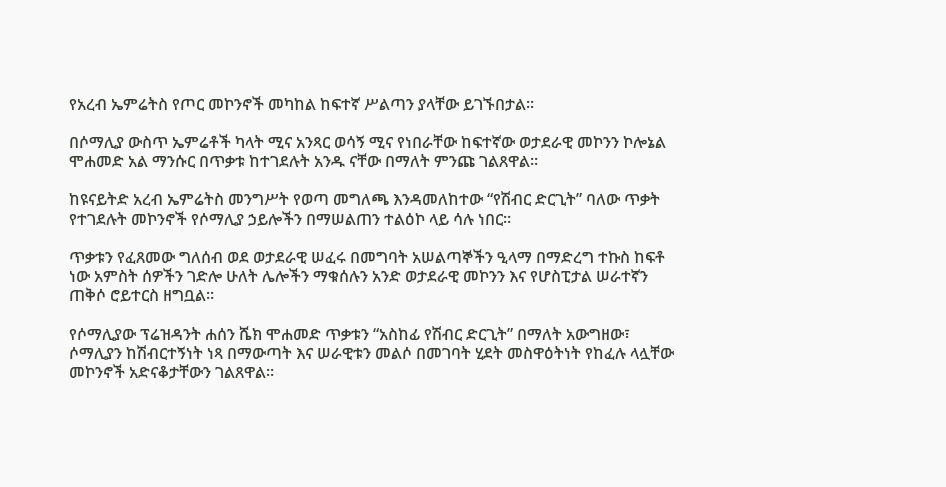የአረብ ኤምሬትስ የጦር መኮንኖች መካከል ከፍተኛ ሥልጣን ያላቸው ይገኙበታል።

በሶማሊያ ውስጥ ኤምሬቶች ካላት ሚና አንጻር ወሳኝ ሚና የነበራቸው ከፍተኛው ወታደራዊ መኮንን ኮሎኔል ሞሐመድ አል ማንሱር በጥቃቱ ከተገደሉት አንዱ ናቸው በማለት ምንጩ ገልጸዋል።

ከዩናይትድ አረብ ኤምሬትስ መንግሥት የወጣ መግለጫ እንዳመለከተው “የሽብር ድርጊት” ባለው ጥቃት የተገደሉት መኮንኖች የሶማሊያ ኃይሎችን በማሠልጠን ተልዕኮ ላይ ሳሉ ነበር።

ጥቃቱን የፈጸመው ግለሰብ ወደ ወታደራዊ ሠፈሩ በመግባት አሠልጣኞችን ዒላማ በማድረግ ተኩስ ከፍቶ ነው አምስት ሰዎችን ገድሎ ሁለት ሌሎችን ማቁሰሉን አንድ ወታደራዊ መኮንን እና የሆስፒታል ሠራተኛን ጠቅሶ ሮይተርስ ዘግቧል።

የሶማሊያው ፕሬዝዳንት ሐሰን ሼክ ሞሐመድ ጥቃቱን “አስከፊ የሽብር ድርጊት” በማለት አውግዘው፣ ሶማሊያን ከሽብርተኝነት ነጻ በማውጣት እና ሠራዊቱን መልሶ በመገባት ሂደት መስዋዕትነት የከፈሉ ላሏቸው መኮንኖች አድናቆታቸውን ገልጸዋል።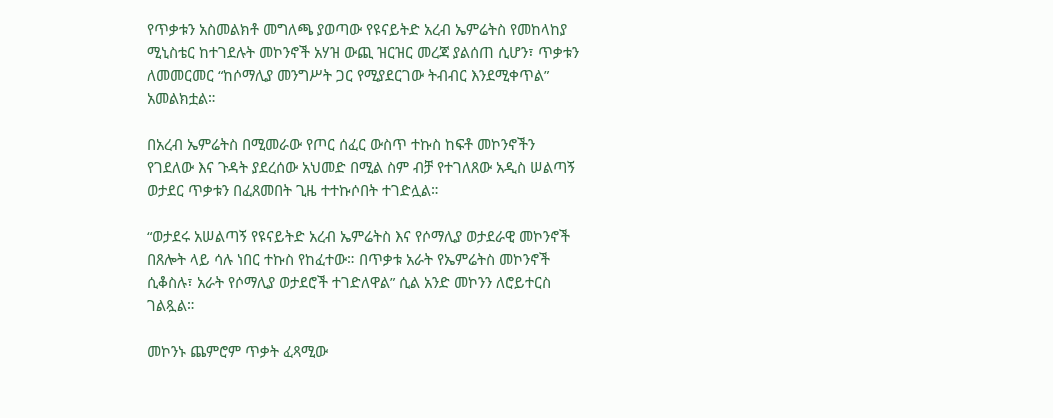የጥቃቱን አስመልክቶ መግለጫ ያወጣው የዩናይትድ አረብ ኤምሬትስ የመከላከያ ሚኒስቴር ከተገደሉት መኮንኖች አሃዝ ውጪ ዝርዝር መረጃ ያልሰጠ ሲሆን፣ ጥቃቱን ለመመርመር “ከሶማሊያ መንግሥት ጋር የሚያደርገው ትብብር እንደሚቀጥል” አመልክቷል።

በአረብ ኤምሬትስ በሚመራው የጦር ሰፈር ውስጥ ተኩስ ከፍቶ መኮንኖችን የገደለው እና ጉዳት ያደረሰው አህመድ በሚል ስም ብቻ የተገለጸው አዲስ ሠልጣኝ ወታደር ጥቃቱን በፈጸመበት ጊዜ ተተኩሶበት ተገድሏል።

“ወታደሩ አሠልጣኝ የዩናይትድ አረብ ኤምሬትስ እና የሶማሊያ ወታደራዊ መኮንኖች በጸሎት ላይ ሳሉ ነበር ተኩስ የከፈተው። በጥቃቱ አራት የኤምሬትስ መኮንኖች ሲቆስሉ፣ አራት የሶማሊያ ወታደሮች ተገድለዋል” ሲል አንድ መኮንን ለሮይተርስ ገልጿል።

መኮንኑ ጨምሮም ጥቃት ፈጻሚው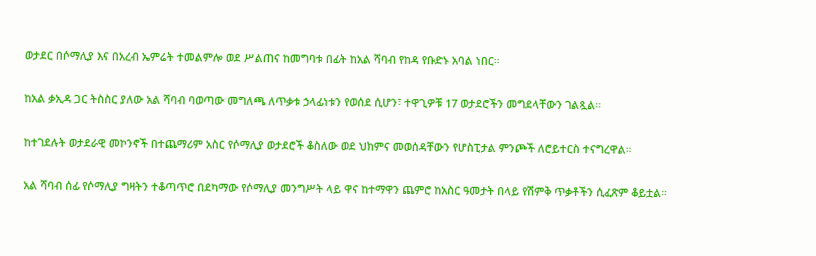ወታደር በሶማሊያ እና በአረብ ኤምሬት ተመልምሎ ወደ ሥልጠና ከመግባቱ በፊት ከአል ሻባብ የከዳ የቡድኑ አባል ነበር።

ከአል ቃኢዳ ጋር ትስስር ያለው አል ሻባብ ባወጣው መግለጫ ለጥቃቱ ኃላፊነቱን የወሰደ ሲሆን፣ ተዋጊዎቹ 17 ወታደሮችን መግደላቸውን ገልጿል።

ከተገደሉት ወታደራዊ መኮንኖች በተጨማሪም አስር የሶማሊያ ወታደሮች ቆስለው ወደ ህክምና መወሰዳቸውን የሆስፒታል ምንጮች ለሮይተርስ ተናግረዋል።

አል ሻባብ ሰፊ የሶማሊያ ግዛትን ተቆጣጥሮ በደካማው የሶማሊያ መንግሥት ላይ ዋና ከተማዋን ጨምሮ ከአስር ዓመታት በላይ የሽምቅ ጥቃቶችን ሲፈጽም ቆይቷል።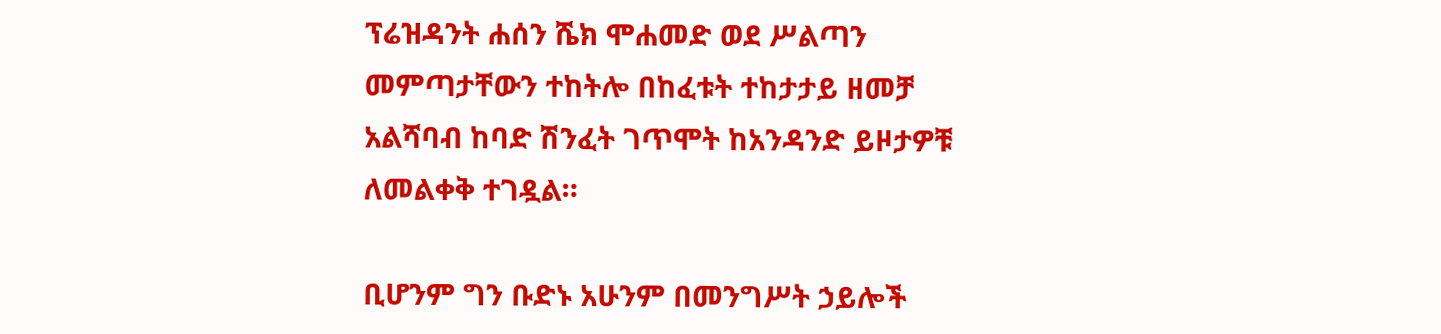ፕሬዝዳንት ሐሰን ሼክ ሞሐመድ ወደ ሥልጣን መምጣታቸውን ተከትሎ በከፈቱት ተከታታይ ዘመቻ አልሻባብ ከባድ ሽንፈት ገጥሞት ከአንዳንድ ይዞታዎቹ ለመልቀቅ ተገዷል።

ቢሆንም ግን ቡድኑ አሁንም በመንግሥት ኃይሎች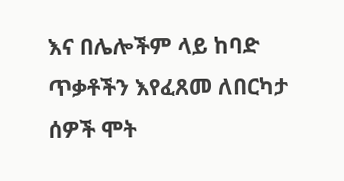እና በሌሎችም ላይ ከባድ ጥቃቶችን እየፈጸመ ለበርካታ ሰዎች ሞት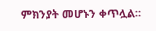ምክንያት መሆኑን ቀጥሏል።